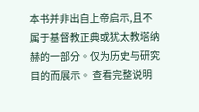本书并非出自上帝启示,且不属于基督教正典或犹太教塔纳赫的一部分。仅为历史与研究目的而展示。 查看完整说明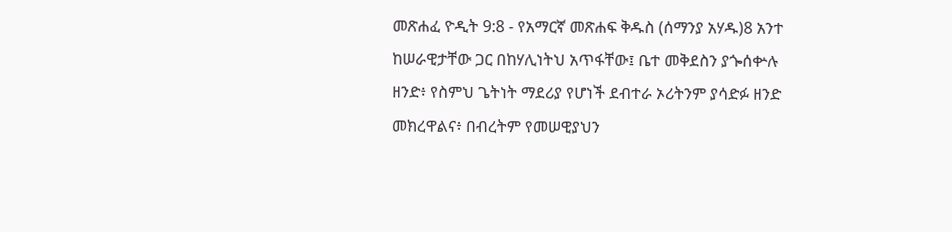መጽሐፈ ዮዲት 9:8 - የአማርኛ መጽሐፍ ቅዱስ (ሰማንያ አሃዱ)8 አንተ ከሠራዊታቸው ጋር በከሃሊነትህ አጥፋቸው፤ ቤተ መቅደስን ያጐሰቍሉ ዘንድ፥ የስምህ ጌትነት ማደሪያ የሆነች ደብተራ ኦሪትንም ያሳድፉ ዘንድ መክረዋልና፥ በብረትም የመሠዊያህን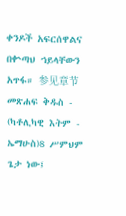ቀንዶች አፍርሰዋልና በቍጣህ ኀይላቸውን አጥፋ። 参见章节መጽሐፍ ቅዱስ - (ካቶሊካዊ እትም - ኤማሁስ)8 ሥምህም ጌታ ነው፤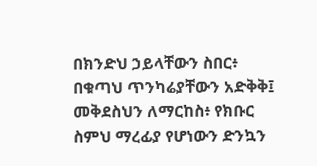በክንድህ ኃይላቸውን ስበር፥ በቁጣህ ጥንካሬያቸውን አድቅቅ፤ መቅደስህን ለማርከስ፥ የክቡር ስምህ ማረፊያ የሆነውን ድንኳን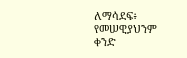ለማሳደፍ፥ የመሠዊያህንም ቀንድ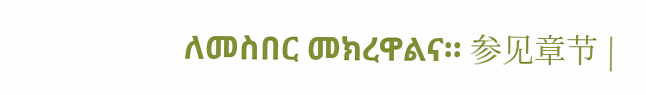ለመስበር መክረዋልና። 参见章节 |